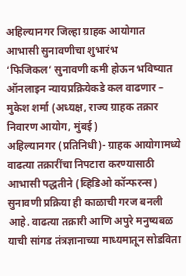अहिल्यानगर जिल्हा ग्राहक आयोगात आभासी सुनावणीचा शुभारंभ
‘फिजिकल’ सुनावणी कमी होऊन भविष्यात ऑनलाइन न्यायप्रक्रियेकडे कल वाढणार – मुकेश शर्मा (अध्यक्ष, राज्य ग्राहक तक्रार निवारण आयोग, मुंबई)
अहिल्यानगर (प्रतिनिधी)- ग्राहक आयोगामध्ये वाढत्या तक्रारींचा निपटारा करण्यासाठी आभासी पद्धतीने (व्हिडिओ कॉन्फरन्स) सुनावणी प्रक्रिया ही काळाची गरज बनली आहे. वाढत्या तक्रारी आणि अपुरे मनुष्यबळ याची सांगड तंत्रज्ञानाच्या माध्यमातून सोडविता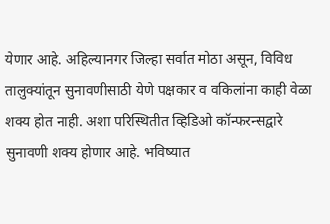येणार आहे. अहिल्यानगर जिल्हा सर्वात मोठा असून, विविध तालुक्यांतून सुनावणीसाठी येणे पक्षकार व वकिलांना काही वेळा शक्य होत नाही. अशा परिस्थितीत व्हिडिओ कॉन्फरन्सद्वारे सुनावणी शक्य होणार आहे. भविष्यात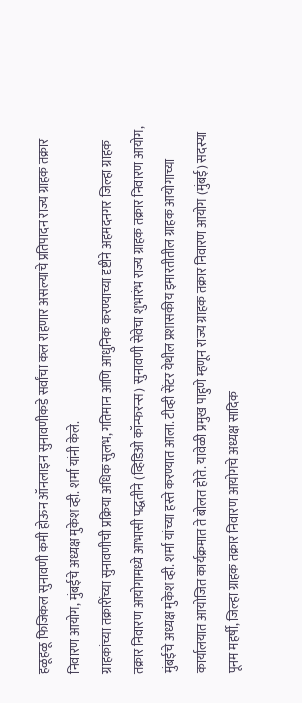हळूहळू फिजिकल सुनावणी कमी होऊन ऑनलाइन सुनावणीकडे सर्वांचा कल राहणार असल्याचे प्रतिपादन राज्य ग्राहक तक्रार निवारण आयोग, मुंबईचे अध्यक्ष मुकेश व्ही. शर्मा यांनी केले.
ग्राहकांच्या तक्रारींच्या सुनावणीची प्रक्रिया अधिक सुलभ, गतिमान आणि आधुनिक करण्याच्या दृष्टीने अहमदनगर जिल्हा ग्राहक तक्रार निवारण आयोगामध्ये आभासी पद्धतीने (व्हिडिओ कॉन्फरन्स) सुनावणी सेवेचा शुभारंभ राज्य ग्राहक तक्रार निवारण आयोग, मुंबईचे अध्यक्ष मुकेश व्ही. शर्मा यांच्या हस्ते करण्यात आला. टीव्ही सेंटर येथील प्रशासकीय इमारतीतील ग्राहक आयोगाच्या कार्यालयात आयोजित कार्यक्रमात ते बोलत होते. यावेळी प्रमुख पाहुणे म्हणून राज्य ग्राहक तक्रार निवारण आयोग (मुंबई) सदस्या पूनम महर्षी, जिल्हा ग्राहक तक्रार निवारण आयोगचे अध्यक्ष सादिक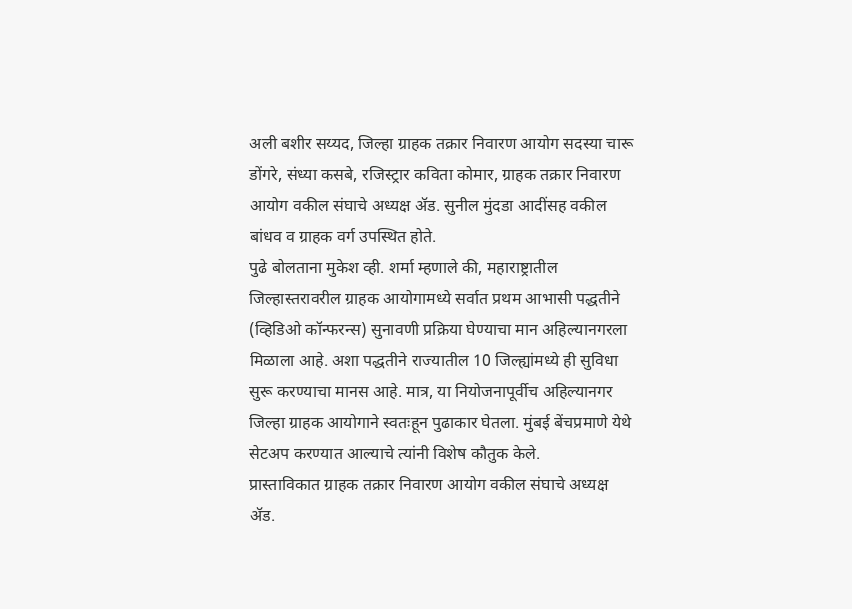अली बशीर सय्यद, जिल्हा ग्राहक तक्रार निवारण आयोग सदस्या चारू डोंगरे, संध्या कसबे, रजिस्ट्रार कविता कोमार, ग्राहक तक्रार निवारण आयोग वकील संघाचे अध्यक्ष ॲड. सुनील मुंदडा आदींसह वकील बांधव व ग्राहक वर्ग उपस्थित होते.
पुढे बोलताना मुकेश व्ही. शर्मा म्हणाले की, महाराष्ट्रातील जिल्हास्तरावरील ग्राहक आयोगामध्ये सर्वात प्रथम आभासी पद्धतीने (व्हिडिओ कॉन्फरन्स) सुनावणी प्रक्रिया घेण्याचा मान अहिल्यानगरला मिळाला आहे. अशा पद्धतीने राज्यातील 10 जिल्ह्यांमध्ये ही सुविधा सुरू करण्याचा मानस आहे. मात्र, या नियोजनापूर्वीच अहिल्यानगर जिल्हा ग्राहक आयोगाने स्वतःहून पुढाकार घेतला. मुंबई बेंचप्रमाणे येथे सेटअप करण्यात आल्याचे त्यांनी विशेष कौतुक केले.
प्रास्ताविकात ग्राहक तक्रार निवारण आयोग वकील संघाचे अध्यक्ष ॲड.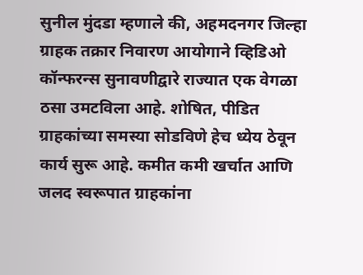सुनील मुंदडा म्हणाले की, अहमदनगर जिल्हा ग्राहक तक्रार निवारण आयोगाने व्हिडिओ कॉन्फरन्स सुनावणीद्वारे राज्यात एक वेगळा ठसा उमटविला आहे. शोषित, पीडित ग्राहकांच्या समस्या सोडविणे हेच ध्येय ठेवून कार्य सुरू आहे. कमीत कमी खर्चात आणि जलद स्वरूपात ग्राहकांना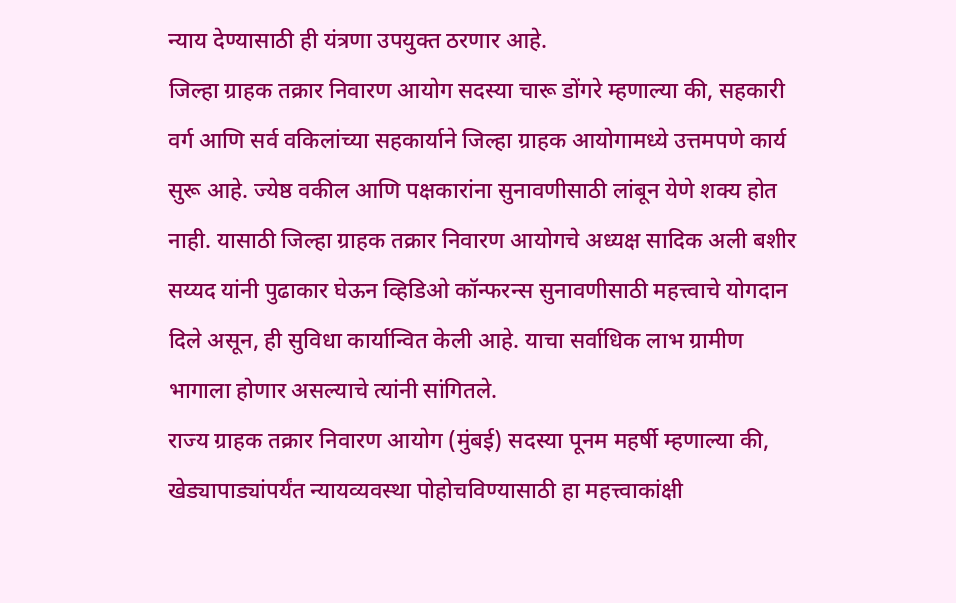न्याय देण्यासाठी ही यंत्रणा उपयुक्त ठरणार आहे.
जिल्हा ग्राहक तक्रार निवारण आयोग सदस्या चारू डोंगरे म्हणाल्या की, सहकारी वर्ग आणि सर्व वकिलांच्या सहकार्याने जिल्हा ग्राहक आयोगामध्ये उत्तमपणे कार्य सुरू आहे. ज्येष्ठ वकील आणि पक्षकारांना सुनावणीसाठी लांबून येणे शक्य होत नाही. यासाठी जिल्हा ग्राहक तक्रार निवारण आयोगचे अध्यक्ष सादिक अली बशीर सय्यद यांनी पुढाकार घेऊन व्हिडिओ कॉन्फरन्स सुनावणीसाठी महत्त्वाचे योगदान दिले असून, ही सुविधा कार्यान्वित केली आहे. याचा सर्वाधिक लाभ ग्रामीण भागाला होणार असल्याचे त्यांनी सांगितले.
राज्य ग्राहक तक्रार निवारण आयोग (मुंबई) सदस्या पूनम महर्षी म्हणाल्या की, खेड्यापाड्यांपर्यंत न्यायव्यवस्था पोहोचविण्यासाठी हा महत्त्वाकांक्षी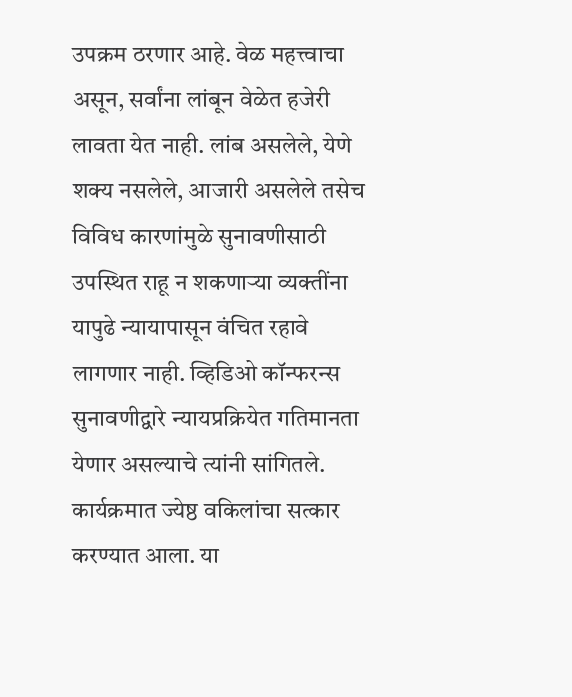उपक्रम ठरणार आहे. वेळ महत्त्वाचा असून, सर्वांना लांबून वेळेत हजेरी लावता येत नाही. लांब असलेले, येणे शक्य नसलेले, आजारी असलेले तसेच विविध कारणांमुळे सुनावणीसाठी उपस्थित राहू न शकणाऱ्या व्यक्तींना यापुढे न्यायापासून वंचित रहावे लागणार नाही. व्हिडिओ कॉन्फरन्स सुनावणीद्वारे न्यायप्रक्रियेत गतिमानता येणार असल्याचे त्यांनी सांगितले.
कार्यक्रमात ज्येष्ठ वकिलांचा सत्कार करण्यात आला. या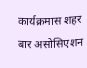कार्यक्रमास शहर बार असोसिएशन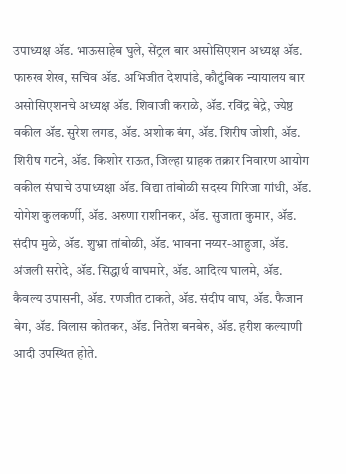उपाध्यक्ष ॲड. भाऊसाहेब घुले, सेंट्रल बार असोसिएशन अध्यक्ष ॲड. फारुख शेख, सचिव ॲड. अभिजीत देशपांडे, कौटुंबिक न्यायालय बार असोसिएशनचे अध्यक्ष ॲड. शिवाजी कराळे, ॲड. रविंद्र बेद्रे, ज्येष्ठ वकील ॲड. सुरेश लगड, ॲड. अशोक बंग, ॲड. शिरीष जोशी, ॲड. शिरीष गटने, ॲड. किशोर राऊत, जिल्हा ग्राहक तक्रार निवारण आयोग वकील संघाचे उपाध्यक्षा ॲड. विद्या तांबोळी सदस्य गिरिजा गांधी, ॲड. योगेश कुलकर्णी, ॲड. अरुणा राशीनकर, ॲड. सुजाता कुमार, ॲड. संदीप मुळे, ॲड. शुभ्रा तांबोळी, ॲड. भावना नय्यर-आहुजा, ॲड. अंजली सरोदे, ॲड. सिद्धार्थ वाघमारे, ॲड. आदित्य घालमे, ॲड. कैवल्य उपासनी, ॲड. रणजीत टाकते, ॲड. संदीप वाघ, ॲड. फैजान बेग, ॲड. विलास कोतकर, ॲड. नितेश बनबेरु, ॲड. हरीश कल्याणी आदी उपस्थित होते.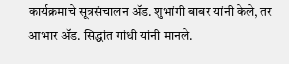कार्यक्रमाचे सूत्रसंचालन ॲड. शुभांगी बाबर यांनी केले, तर आभार ॲड. सिद्धांत गांधी यांनी मानले.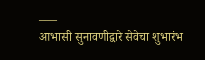–—
आभासी सुनावणीद्वारे सेवेचा शुभारंभ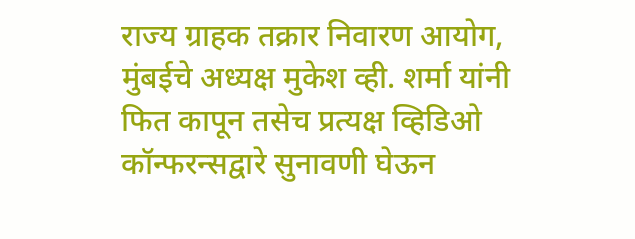राज्य ग्राहक तक्रार निवारण आयोग, मुंबईचे अध्यक्ष मुकेश व्ही. शर्मा यांनी फित कापून तसेच प्रत्यक्ष व्हिडिओ कॉन्फरन्सद्वारे सुनावणी घेऊन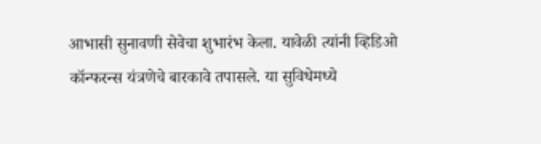आभासी सुनावणी सेवेचा शुभारंभ केला. यावेळी त्यांनी व्हिडिओ कॉन्फरन्स यंत्रणेचे बारकावे तपासले. या सुविधेमध्ये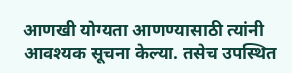आणखी योग्यता आणण्यासाठी त्यांनी आवश्यक सूचना केल्या. तसेच उपस्थित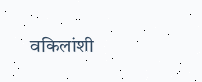वकिलांशी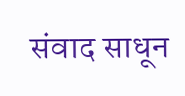संवाद साधून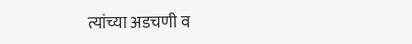त्यांच्या अडचणी व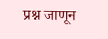प्रश्न जाणून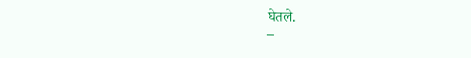घेतले.
–